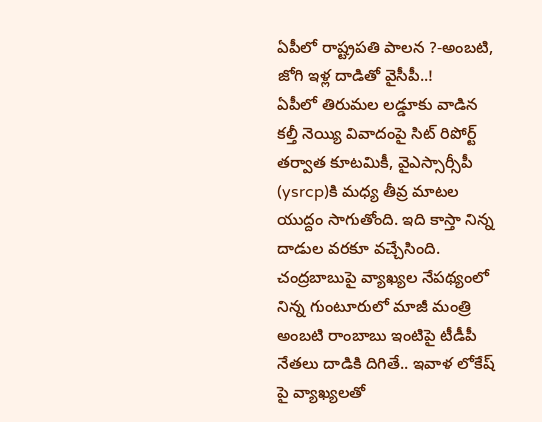ఏపీలో రాష్ట్రపతి పాలన ?-అంబటి, జోగి ఇళ్ల దాడితో వైసీపీ..!
ఏపీలో తిరుమల లడ్డూకు వాడిన కల్తీ నెయ్యి వివాదంపై సిట్ రిపోర్ట్ తర్వాత కూటమికీ, వైఎస్సార్సీపీ (ysrcp)కి మధ్య తీవ్ర మాటల యుద్దం సాగుతోంది. ఇది కాస్తా నిన్న దాడుల వరకూ వచ్చేసింది. చంద్రబాబుపై వ్యాఖ్యల నేపథ్యంలో నిన్న గుంటూరులో మాజీ మంత్రి అంబటి రాంబాబు ఇంటిపై టీడీపీ నేతలు దాడికి దిగితే.. ఇవాళ లోకేష్ పై వ్యాఖ్యలతో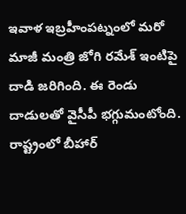ఇవాళ ఇబ్రహీంపట్నంలో మరో మాజీ మంత్రి జోగి రమేశ్ ఇంటిపై దాడి జరిగింది. ఈ రెండు దాడులతో వైసీపీ భగ్గుమంటోంది.
రాష్ట్రంలో బీహార్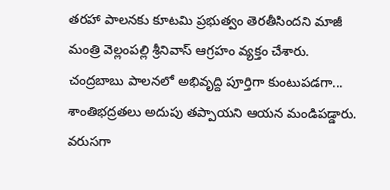తరహా పాలనకు కూటమి ప్రభుత్వం తెరతీసిందని మాజీ మంత్రి వెల్లంపల్లి శ్రీనివాస్ ఆగ్రహం వ్యక్తం చేశారు. చంద్రబాబు పాలనలో అభివృద్ది పూర్తిగా కుంటుపడగా... శాంతిభద్రతలు అదుపు తప్పాయని ఆయన మండిపడ్డారు. వరుసగా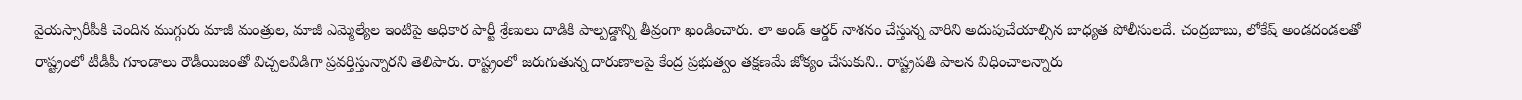వైయస్సారీపీకి చెందిన ముగ్గురు మాజీ మంత్రుల, మాజీ ఎమ్మెల్యేల ఇంటిపై అధికార పార్టీ శ్రేణులు దాడికి పాల్పడ్డాన్ని తీవ్రంగా ఖండించారు. లా అండ్ ఆర్డర్ నాశనం చేస్తున్న వారిని అదుపుచేయాల్సిన బాధ్యత పోలీసులదే. చంద్రబాబు, లోకేష్ అండదండలతో రాష్ట్రంలో టీడీపీ గూండాలు రౌడీయిజంతో విచ్చలవిడిగా ప్రవర్తిస్తున్నారని తెలిపారు. రాష్ట్రంలో జరుగుతున్న దారుణాలపై కేంద్ర ప్రభుత్వం తక్షణమే జోక్యం చేసుకుని.. రాష్ట్రపతి పాలన విధించాలన్నారు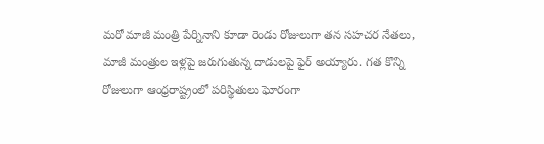మరో మాజీ మంత్రి పేర్నినాని కూడా రెండు రోజులుగా తన సహచర నేతలు, మాజీ మంత్రుల ఇళ్లపై జరుగుతున్న దాడులపై ఫైర్ అయ్యారు. గత కొన్ని రోజులుగా ఆంధ్రరాష్ట్రంలో పరిస్థితులు ఘోరంగా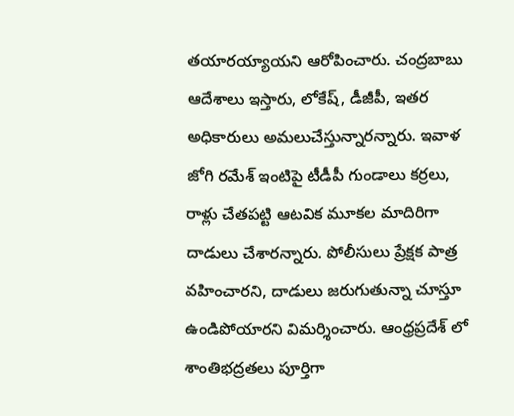తయారయ్యాయని ఆరోపించారు. చంద్రబాబు ఆదేశాలు ఇస్తారు, లోకేష్, డీజీపీ, ఇతర అధికారులు అమలుచేస్తున్నారన్నారు. ఇవాళ జోగి రమేశ్ ఇంటిపై టీడీపీ గుండాలు కర్రలు, రాళ్లు చేతపట్టి ఆటవిక మూకల మాదిరిగా దాడులు చేశారన్నారు. పోలీసులు ప్రేక్షక పాత్ర వహించారని, దాడులు జరుగుతున్నా చూస్తూ ఉండిపోయారని విమర్శించారు. ఆంధ్రప్రదేశ్ లో శాంతిభద్రతలు పూర్తిగా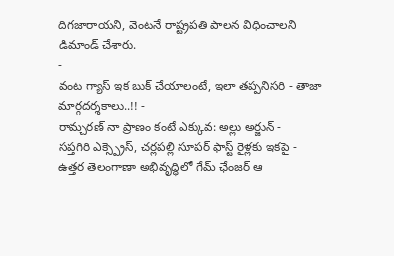దిగజారాయని, వెంటనే రాష్ట్రపతి పాలన విధించాలని డిమాండ్ చేశారు.
-
వంట గ్యాస్ ఇక బుక్ చేయాలంటే, ఇలా తప్పనిసరి - తాజా మార్గదర్శకాలు..!! -
రామ్చరణ్ నా ప్రాణం కంటే ఎక్కువ: అల్లు అర్జున్ -
సప్తగిరి ఎక్స్ప్రెస్, చర్లపల్లి సూపర్ ఫాస్ట్ రైళ్లకు ఇకపై -
ఉత్తర తెలంగాణా అభివృద్ధిలో గేమ్ ఛేంజర్ ఆ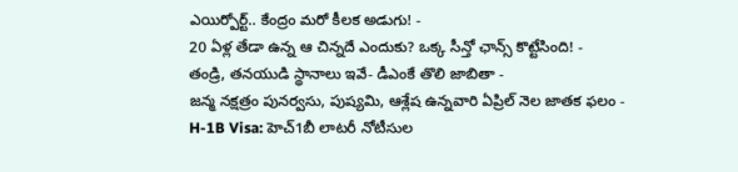ఎయిర్పోర్ట్.. కేంద్రం మరో కీలక అడుగు! -
20 ఏళ్ల తేడా ఉన్న ఆ చిన్నదే ఎందుకు? ఒక్క సీన్తో ఛాన్స్ కొట్టేసింది! -
తండ్రి, తనయుడి స్థానాలు ఇవే- డీఎంకే తొలి జాబితా -
జన్మ నక్షత్రం పునర్వసు, పుష్యమి, ఆశ్లేష ఉన్నవారి ఏప్రిల్ నెల జాతక ఫలం -
H-1B Visa: హెచ్1బీ లాటరీ నోటీసుల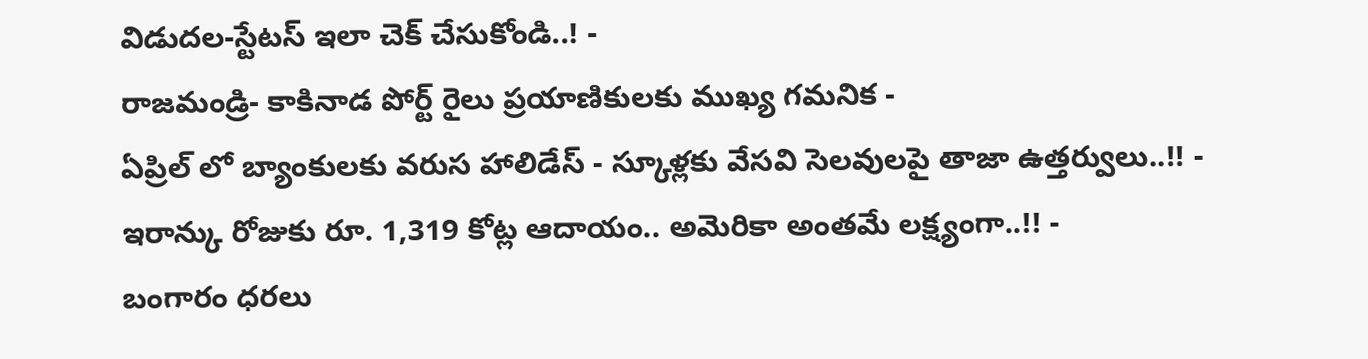విడుదల-స్టేటస్ ఇలా చెక్ చేసుకోండి..! -
రాజమండ్రి- కాకినాడ పోర్ట్ రైలు ప్రయాణికులకు ముఖ్య గమనిక -
ఏప్రిల్ లో బ్యాంకులకు వరుస హాలిడేస్ - స్కూళ్లకు వేసవి సెలవులపై తాజా ఉత్తర్వులు..!! -
ఇరాన్కు రోజుకు రూ. 1,319 కోట్ల ఆదాయం.. అమెరికా అంతమే లక్ష్యంగా..!! -
బంగారం ధరలు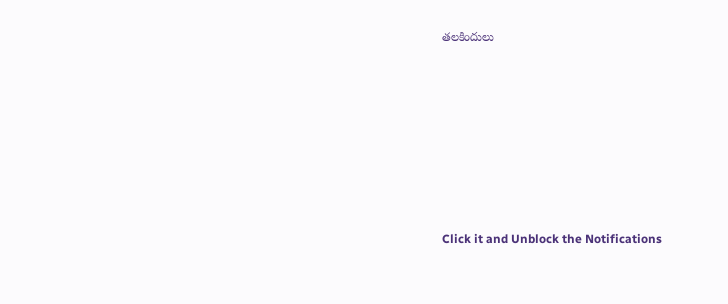తలకిందులు












Click it and Unblock the Notifications